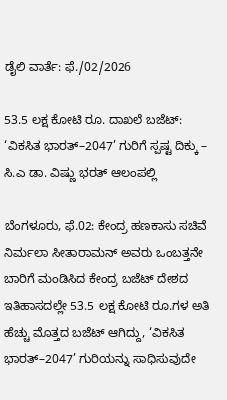ಡೈಲಿ ವಾರ್ತೆ: ಫೆ./02/2026

53.5 ಲಕ್ಷ ಕೋಟಿ ರೂ. ದಾಖಲೆ ಬಜೆಟ್: ‘ವಿಕಸಿತ ಭಾರತ್–2047’ ಗುರಿಗೆ ಸ್ಪಷ್ಟ ದಿಕ್ಕು – ಸಿ.ಎ ಡಾ. ವಿಷ್ಣು ಭರತ್ ಆಲಂಪಲ್ಲಿ

ಬೆಂಗಳೂರು, ಫೆ.02: ಕೇಂದ್ರ ಹಣಕಾಸು ಸಚಿವೆ ನಿರ್ಮಲಾ ಸೀತಾರಾಮನ್ ಅವರು ಒಂಬತ್ತನೇ ಬಾರಿಗೆ ಮಂಡಿಸಿದ ಕೇಂದ್ರ ಬಜೆಟ್ ದೇಶದ ಇತಿಹಾಸದಲ್ಲೇ 53.5 ಲಕ್ಷ ಕೋಟಿ ರೂ.ಗಳ ಅತಿ ಹೆಚ್ಚು ಮೊತ್ತದ ಬಜೆಟ್ ಆಗಿದ್ದು, ‘ವಿಕಸಿತ ಭಾರತ್–2047’ ಗುರಿಯನ್ನು ಸಾಧಿಸುವುದೇ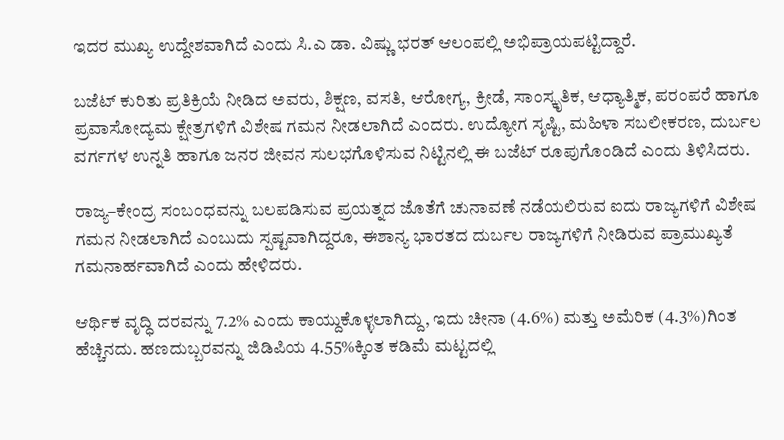ಇದರ ಮುಖ್ಯ ಉದ್ದೇಶವಾಗಿದೆ ಎಂದು ಸಿ.ಎ ಡಾ. ವಿಷ್ಣು ಭರತ್ ಆಲಂಪಲ್ಲಿ ಅಭಿಪ್ರಾಯಪಟ್ಟಿದ್ದಾರೆ.

ಬಜೆಟ್ ಕುರಿತು ಪ್ರತಿಕ್ರಿಯೆ ನೀಡಿದ ಅವರು, ಶಿಕ್ಷಣ, ವಸತಿ, ಆರೋಗ್ಯ, ಕ್ರೀಡೆ, ಸಾಂಸ್ಕೃತಿಕ, ಆಧ್ಯಾತ್ಮಿಕ, ಪರಂಪರೆ ಹಾಗೂ ಪ್ರವಾಸೋದ್ಯಮ ಕ್ಷೇತ್ರಗಳಿಗೆ ವಿಶೇಷ ಗಮನ ನೀಡಲಾಗಿದೆ ಎಂದರು. ಉದ್ಯೋಗ ಸೃಷ್ಟಿ, ಮಹಿಳಾ ಸಬಲೀಕರಣ, ದುರ್ಬಲ ವರ್ಗಗಳ ಉನ್ನತಿ ಹಾಗೂ ಜನರ ಜೀವನ ಸುಲಭಗೊಳಿಸುವ ನಿಟ್ಟಿನಲ್ಲಿ ಈ ಬಜೆಟ್ ರೂಪುಗೊಂಡಿದೆ ಎಂದು ತಿಳಿಸಿದರು.

ರಾಜ್ಯ–ಕೇಂದ್ರ ಸಂಬಂಧವನ್ನು ಬಲಪಡಿಸುವ ಪ್ರಯತ್ನದ ಜೊತೆಗೆ ಚುನಾವಣೆ ನಡೆಯಲಿರುವ ಐದು ರಾಜ್ಯಗಳಿಗೆ ವಿಶೇಷ ಗಮನ ನೀಡಲಾಗಿದೆ ಎಂಬುದು ಸ್ಪಷ್ಟವಾಗಿದ್ದರೂ, ಈಶಾನ್ಯ ಭಾರತದ ದುರ್ಬಲ ರಾಜ್ಯಗಳಿಗೆ ನೀಡಿರುವ ಪ್ರಾಮುಖ್ಯತೆ ಗಮನಾರ್ಹವಾಗಿದೆ ಎಂದು ಹೇಳಿದರು.

ಆರ್ಥಿಕ ವೃದ್ಧಿ ದರವನ್ನು 7.2% ಎಂದು ಕಾಯ್ದುಕೊಳ್ಳಲಾಗಿದ್ದು, ಇದು ಚೀನಾ (4.6%) ಮತ್ತು ಅಮೆರಿಕ (4.3%)ಗಿಂತ ಹೆಚ್ಚಿನದು. ಹಣದುಬ್ಬರವನ್ನು ಜಿಡಿಪಿಯ 4.55%ಕ್ಕಿಂತ ಕಡಿಮೆ ಮಟ್ಟದಲ್ಲಿ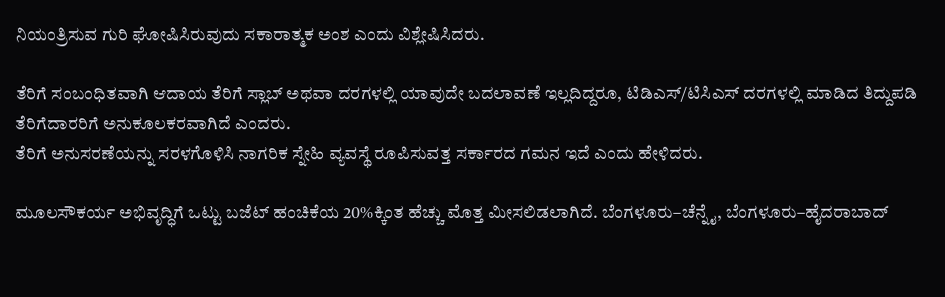ನಿಯಂತ್ರಿಸುವ ಗುರಿ ಘೋಷಿಸಿರುವುದು ಸಕಾರಾತ್ಮಕ ಅಂಶ ಎಂದು ವಿಶ್ಲೇಷಿಸಿದರು.

ತೆರಿಗೆ ಸಂಬಂಧಿತವಾಗಿ ಆದಾಯ ತೆರಿಗೆ ಸ್ಲಾಬ್ ಅಥವಾ ದರಗಳಲ್ಲಿ ಯಾವುದೇ ಬದಲಾವಣೆ ಇಲ್ಲದಿದ್ದರೂ, ಟಿಡಿಎಸ್/ಟಿಸಿಎಸ್ ದರಗಳಲ್ಲಿ ಮಾಡಿದ ತಿದ್ದುಪಡಿ ತೆರಿಗೆದಾರರಿಗೆ ಅನುಕೂಲಕರವಾಗಿದೆ ಎಂದರು.
ತೆರಿಗೆ ಅನುಸರಣೆಯನ್ನು ಸರಳಗೊಳಿಸಿ ನಾಗರಿಕ ಸ್ನೇಹಿ ವ್ಯವಸ್ಥೆ ರೂಪಿಸುವತ್ತ ಸರ್ಕಾರದ ಗಮನ ಇದೆ ಎಂದು ಹೇಳಿದರು.

ಮೂಲಸೌಕರ್ಯ ಅಭಿವೃದ್ಧಿಗೆ ಒಟ್ಟು ಬಜೆಟ್ ಹಂಚಿಕೆಯ 20%ಕ್ಕಿಂತ ಹೆಚ್ಚು ಮೊತ್ತ ಮೀಸಲಿಡಲಾಗಿದೆ. ಬೆಂಗಳೂರು–ಚೆನ್ನೈ, ಬೆಂಗಳೂರು–ಹೈದರಾಬಾದ್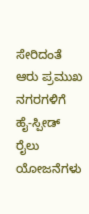ಸೇರಿದಂತೆ ಆರು ಪ್ರಮುಖ ನಗರಗಳಿಗೆ ಹೈ-ಸ್ಪೀಡ್ ರೈಲು ಯೋಜನೆಗಳು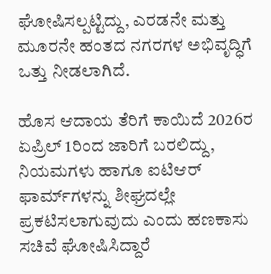ಘೋಷಿಸಲ್ಪಟ್ಟಿದ್ದು, ಎರಡನೇ ಮತ್ತು ಮೂರನೇ ಹಂತದ ನಗರಗಳ ಅಭಿವೃದ್ಧಿಗೆ ಒತ್ತು ನೀಡಲಾಗಿದೆ.

ಹೊಸ ಆದಾಯ ತೆರಿಗೆ ಕಾಯಿದೆ 2026ರ ಏಪ್ರಿಲ್ 1ರಿಂದ ಜಾರಿಗೆ ಬರಲಿದ್ದು, ನಿಯಮಗಳು ಹಾಗೂ ಐಟಿಆರ್ ಫಾರ್ಮ್‌ಗಳನ್ನು ಶೀಘ್ರದಲ್ಲೇ ಪ್ರಕಟಿಸಲಾಗುವುದು ಎಂದು ಹಣಕಾಸು ಸಚಿವೆ ಘೋಷಿಸಿದ್ದಾರೆ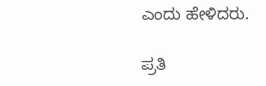ಎಂದು ಹೇಳಿದರು.

ಪ್ರತಿ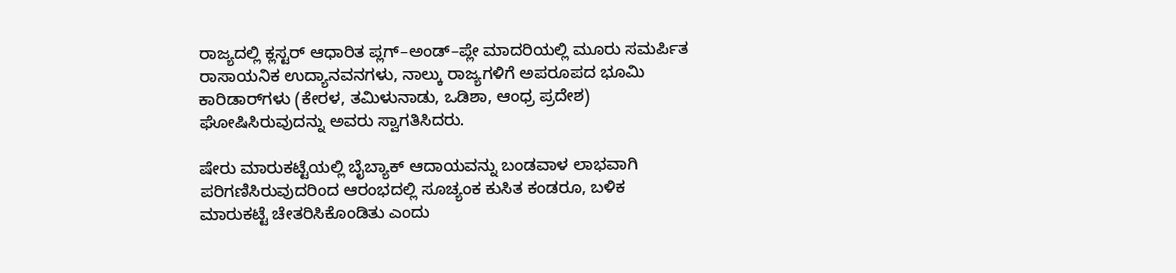ರಾಜ್ಯದಲ್ಲಿ ಕ್ಲಸ್ಟರ್ ಆಧಾರಿತ ಪ್ಲಗ್–ಅಂಡ್–ಪ್ಲೇ ಮಾದರಿಯಲ್ಲಿ ಮೂರು ಸಮರ್ಪಿತ ರಾಸಾಯನಿಕ ಉದ್ಯಾನವನಗಳು, ನಾಲ್ಕು ರಾಜ್ಯಗಳಿಗೆ ಅಪರೂಪದ ಭೂಮಿ ಕಾರಿಡಾರ್‌ಗಳು (ಕೇರಳ, ತಮಿಳುನಾಡು, ಒಡಿಶಾ, ಆಂಧ್ರ ಪ್ರದೇಶ) ಘೋಷಿಸಿರುವುದನ್ನು ಅವರು ಸ್ವಾಗತಿಸಿದರು.

ಷೇರು ಮಾರುಕಟ್ಟೆಯಲ್ಲಿ ಬೈಬ್ಯಾಕ್ ಆದಾಯವನ್ನು ಬಂಡವಾಳ ಲಾಭವಾಗಿ ಪರಿಗಣಿಸಿರುವುದರಿಂದ ಆರಂಭದಲ್ಲಿ ಸೂಚ್ಯಂಕ ಕುಸಿತ ಕಂಡರೂ, ಬಳಿಕ ಮಾರುಕಟ್ಟೆ ಚೇತರಿಸಿಕೊಂಡಿತು ಎಂದು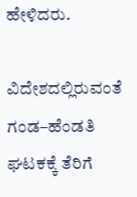ಹೇಳಿದರು.

ವಿದೇಶದಲ್ಲಿರುವಂತೆ ಗಂಡ–ಹೆಂಡತಿ ಘಟಕಕ್ಕೆ ತೆರಿಗೆ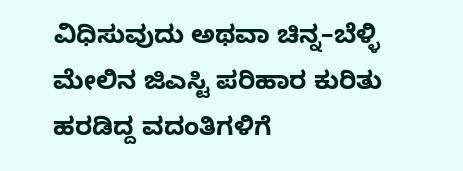ವಿಧಿಸುವುದು ಅಥವಾ ಚಿನ್ನ–ಬೆಳ್ಳಿ ಮೇಲಿನ ಜಿಎಸ್ಟಿ ಪರಿಹಾರ ಕುರಿತು ಹರಡಿದ್ದ ವದಂತಿಗಳಿಗೆ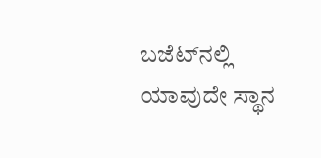ಬಜೆಟ್‌ನಲ್ಲಿ ಯಾವುದೇ ಸ್ಥಾನ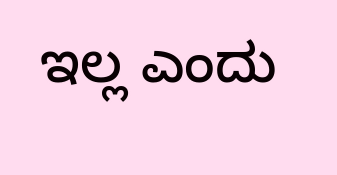ಇಲ್ಲ ಎಂದು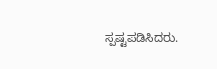ಸ್ಪಷ್ಟಪಡಿಸಿದರು.